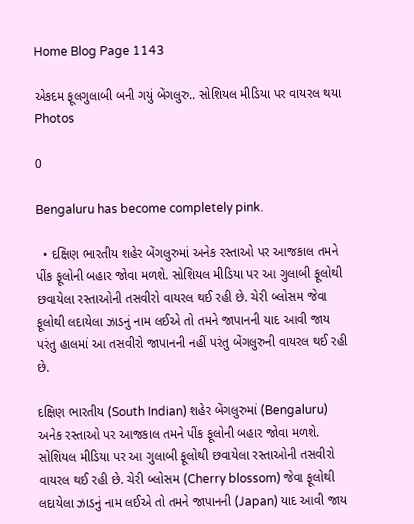Home Blog Page 1143

એકદમ ફૂલગુલાબી બની ગયું બેંગલુરુ.. સોશિયલ મીડિયા પર વાયરલ થયા Photos

0

Bengaluru has become completely pink.

  • દક્ષિણ ભારતીય શહેર બેંગલુરુમાં અનેક રસ્તાઓ પર આજકાલ તમને પીંક ફૂલોની બહાર જોવા મળશે. સોશિયલ મીડિયા પર આ ગુલાબી ફૂલોથી છવાયેલા રસ્તાઓની તસવીરો વાયરલ થઈ રહી છે. ચેરી બ્લોસમ જેવા ફૂલોથી લદાયેલા ઝાડનું નામ લઈએ તો તમને જાપાનની યાદ આવી જાય પરંતુ હાલમાં આ તસવીરો જાપાનની નહીં પરંતુ બેંગલુરુની વાયરલ થઈ રહી છે.

દક્ષિણ ભારતીય (South Indian) શહેર બેંગલુરુમાં (Bengaluru) અનેક રસ્તાઓ પર આજકાલ તમને પીંક ફૂલોની બહાર જોવા મળશે. સોશિયલ મીડિયા પર આ ગુલાબી ફૂલોથી છવાયેલા રસ્તાઓની તસવીરો વાયરલ થઈ રહી છે. ચેરી બ્લોસમ (Cherry blossom) જેવા ફૂલોથી લદાયેલા ઝાડનું નામ લઈએ તો તમને જાપાનની (Japan) યાદ આવી જાય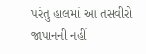પરંતુ હાલમાં આ તસવીરો જાપાનની નહીં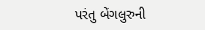પરંતુ બેંગલુરુની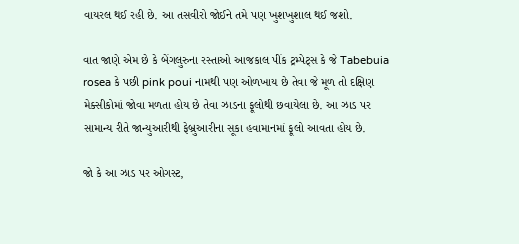વાયરલ થઈ રહી છે. આ તસવીરો જોઈને તમે પણ ખુશખુશાલ થઈ જશો.

વાત જાણે એમ છે કે બેંગલુરુના રસ્તાઓ આજકાલ પીંક ટ્રમ્પેટ્સ કે જે Tabebuia rosea કે પછી pink poui નામથી પણ ઓળખાય છે તેવા જે મૂળ તો દક્ષિણ મેક્સીકોમાં જોવા મળતા હોય છે તેવા ઝાડના ફૂલોથી છવાયેલા છે. આ ઝાડ પર સામાન્ય રીતે જાન્યુઆરીથી ફેબ્રુઆરીના સૂકા હવામાનમાં ફૂલો આવતા હોય છે.

જો કે આ ઝાડ પર ઓગસ્ટ,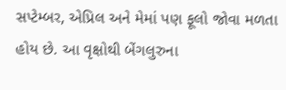સપ્ટેમ્બર, એપ્રિલ અને મેમાં પણ ફૂલો જોવા મળતા હોય છે. આ વૃક્ષોથી બેંગલુરુના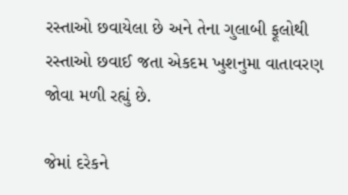રસ્તાઓ છવાયેલા છે અને તેના ગુલાબી ફૂલોથી રસ્તાઓ છવાઈ જતા એકદમ ખુશનુમા વાતાવરણ જોવા મળી રહ્યું છે.

જેમાં દરેકને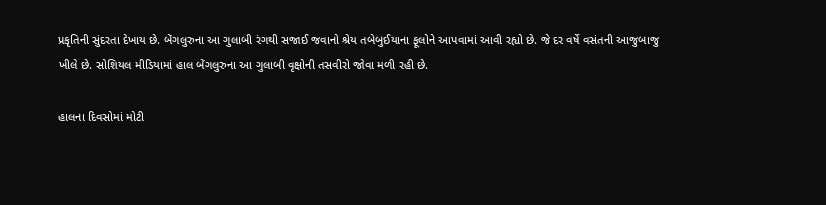પ્રકૃતિની સુંદરતા દેખાય છે. બેંગલુરુના આ ગુલાબી રંગથી સજાઈ જવાનો શ્રેય તબેબુઈયાના ફૂલોને આપવામાં આવી રહ્યો છે. જે દર વર્ષે વસંતની આજુબાજુ ખીલે છે. સોશિયલ મીડિયામાં હાલ બેંગલુરુના આ ગુલાબી વૃક્ષોની તસવીરો જોવા મળી રહી છે.

હાલના દિવસોમાં મોટી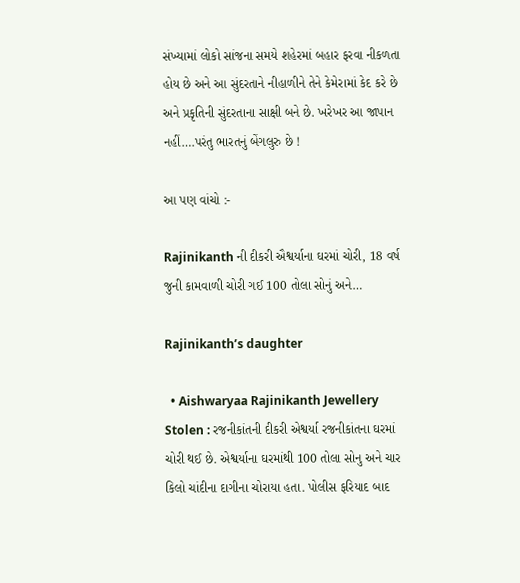સંખ્યામાં લોકો સાંજના સમયે શહેરમાં બહાર ફરવા નીકળતા હોય છે અને આ સુંદરતાને નીહાળીને તેને કેમેરામાં કેદ કરે છે અને પ્રકૃતિની સુંદરતાના સાક્ષી બને છે. ખરેખર આ જાપાન નહીં….પરંતુ ભારતનું બેંગલુરુ છે !

આ પણ વાંચો :-

Rajinikanth ની દીકરી ઐશ્વર્યાના ઘરમાં ચોરી, 18 વર્ષ જુની કામવાળી ચોરી ગઈ 100 તોલા સોનું અને…

Rajinikanth’s daughter

  • Aishwaryaa Rajinikanth Jewellery Stolen : રજનીકાંતની દીકરી એશ્વર્યા રજનીકાંતના ઘરમાં ચોરી થઈ છે. એશ્વર્યાના ઘરમાંથી 100 તોલા સોનુ અને ચાર કિલો ચાંદીના દાગીના ચોરાયા હતા. પોલીસ ફરિયાદ બાદ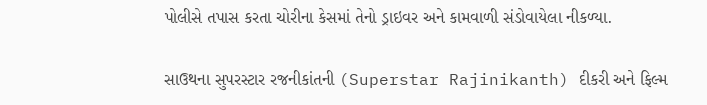પોલીસે તપાસ કરતા ચોરીના કેસમાં તેનો ડ્રાઇવર અને કામવાળી સંડોવાયેલા નીકળ્યા.

સાઉથના સુપરસ્ટાર રજનીકાંતની (Superstar Rajinikanth) દીકરી અને ફિલ્મ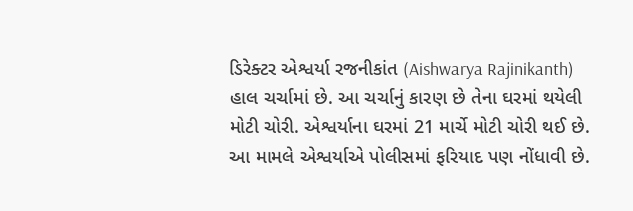ડિરેક્ટર એશ્વર્યા રજનીકાંત (Aishwarya Rajinikanth) હાલ ચર્ચામાં છે. આ ચર્ચાનું કારણ છે તેના ઘરમાં થયેલી મોટી ચોરી. એશ્વર્યાના ઘરમાં 21 માર્ચે મોટી ચોરી થઈ છે. આ મામલે એશ્વર્યાએ પોલીસમાં ફરિયાદ પણ નોંધાવી છે.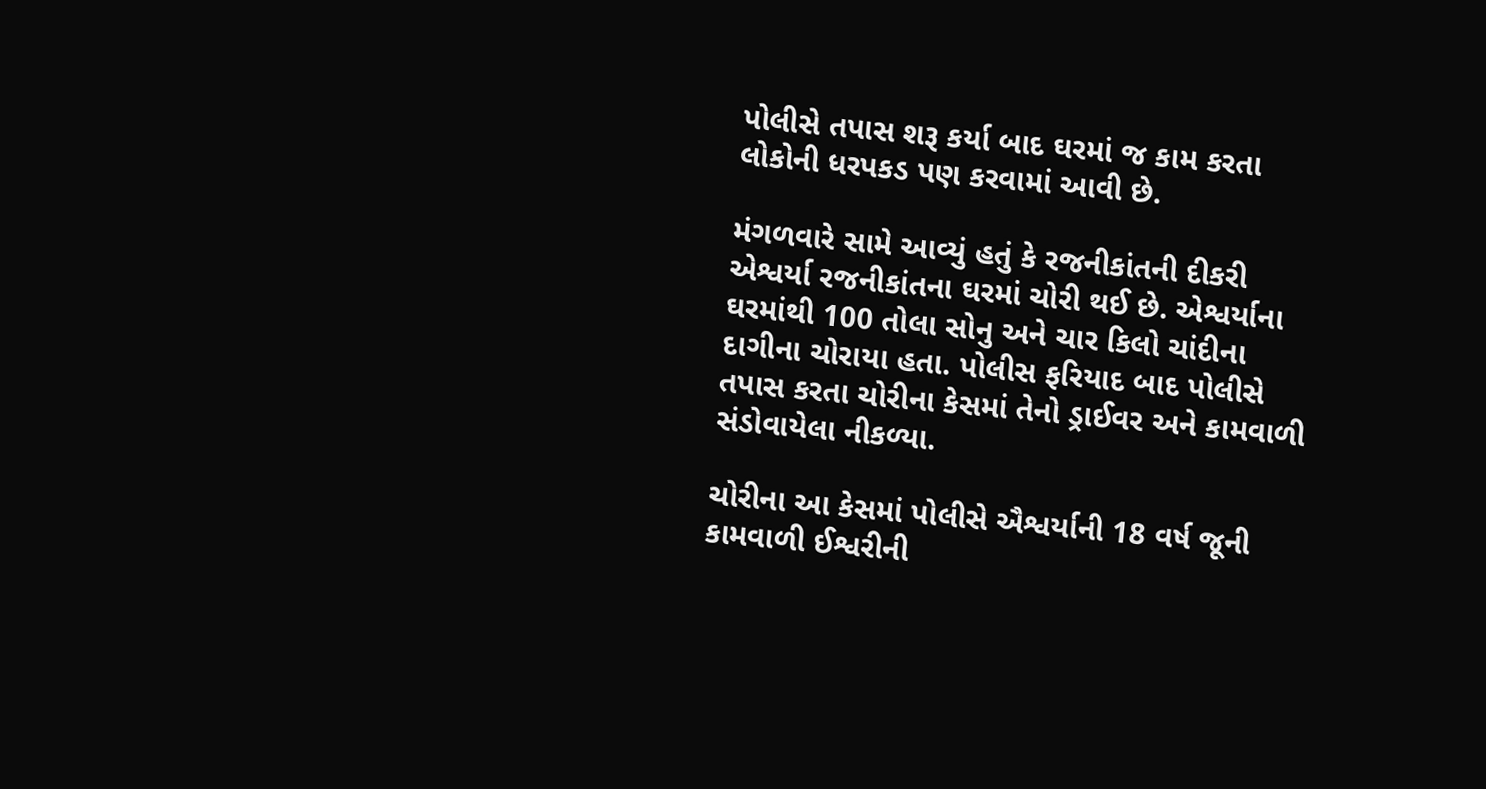પોલીસે તપાસ શરૂ કર્યા બાદ ઘરમાં જ કામ કરતા લોકોની ધરપકડ પણ કરવામાં આવી છે.

મંગળવારે સામે આવ્યું હતું કે રજનીકાંતની દીકરી એશ્વર્યા રજનીકાંતના ઘરમાં ચોરી થઈ છે. એશ્વર્યાના ઘરમાંથી 100 તોલા સોનુ અને ચાર કિલો ચાંદીના દાગીના ચોરાયા હતા. પોલીસ ફરિયાદ બાદ પોલીસે તપાસ કરતા ચોરીના કેસમાં તેનો ડ્રાઈવર અને કામવાળી સંડોવાયેલા નીકળ્યા.

ચોરીના આ કેસમાં પોલીસે ઐશ્વર્યાની 18 વર્ષ જૂની કામવાળી ઈશ્વરીની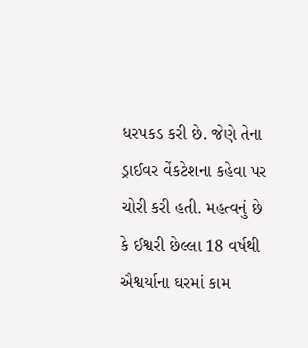ધરપકડ કરી છે. જેણે તેના ડ્રાઈવર વેંકટેશના કહેવા પર ચોરી કરી હતી. મહત્વનું છે કે ઈશ્વરી છેલ્લા 18 વર્ષથી ઐશ્વર્યાના ઘરમાં કામ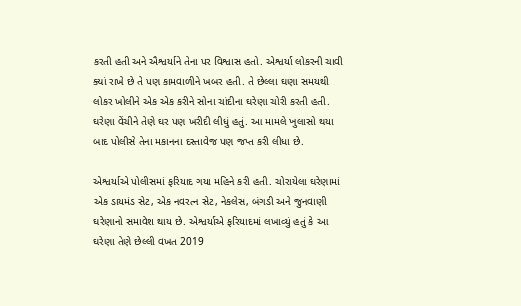કરતી હતી અને ઐશ્વર્યાને તેના પર વિશ્વાસ હતો. એશ્વર્યા લોકરની ચાવી ક્યાં રાખે છે તે પણ કામવાળીને ખબર હતી. તે છેલ્લા ઘણા સમયથી લોકર ખોલીને એક એક કરીને સોના ચાંદીના ઘરેણા ચોરી કરતી હતી. ઘરેણા વેંચીને તેણે ઘર પણ ખરીદી લીધું હતું. આ મામલે ખુલાસો થયા બાદ પોલીસે તેના મકાનના દસ્તાવેજ પણ જપ્ત કરી લીધા છે.

એશ્વર્યાએ પોલીસમાં ફરિયાદ ગયા મહિને કરી હતી. ચોરાયેલા ઘરેણામાં એક ડાયમંડ સેટ, એક નવરત્ન સેટ, નેકલેસ, બંગડી અને જુનવાણી ઘરેણાનો સમાવેશ થાય છે. એશ્વર્યાએ ફરિયાદમાં લખાવ્યું હતું કે આ ઘરેણા તેણે છેલ્લી વખત 2019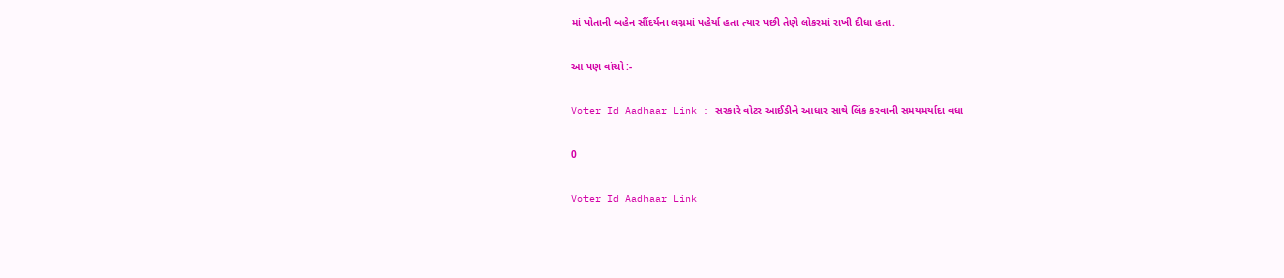માં પોતાની બહેન સૌંદર્યના લગ્નમાં પહેર્યા હતા ત્યાર પછી તેણે લોકરમાં રાખી દીધા હતા.

આ પણ વાંચો :-

Voter Id Aadhaar Link : સરકારે વોટર આઈડીને આધાર સાથે લિંક કરવાની સમયમર્યાદા વધા

0

Voter Id Aadhaar Link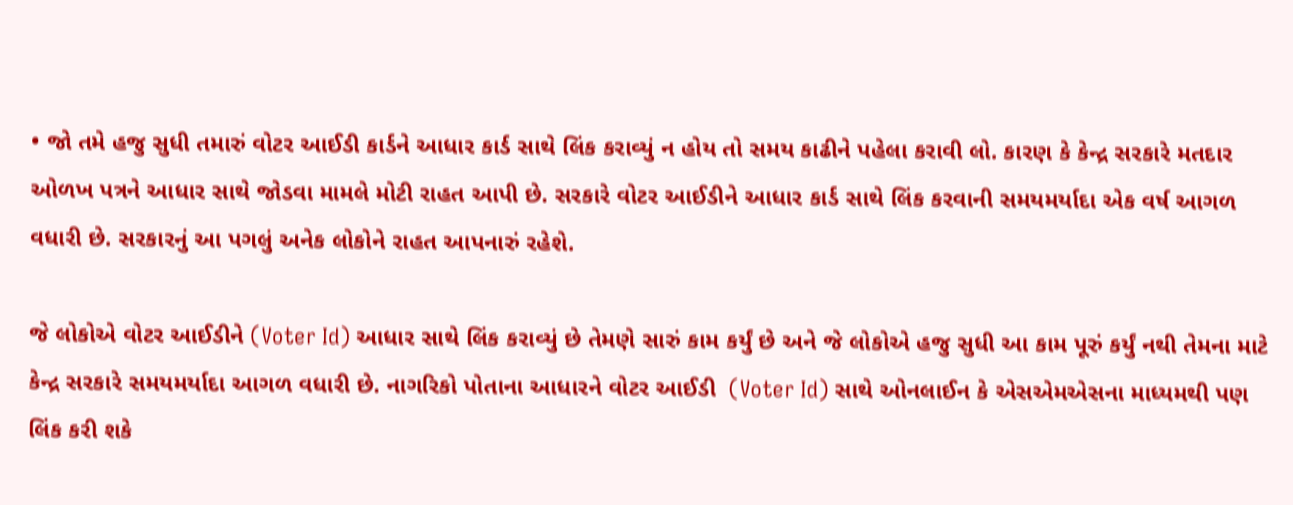• જો તમે હજુ સુધી તમારું વોટર આઈડી કાર્ડને આધાર કાર્ડ સાથે લિંક કરાવ્યું ન હોય તો સમય કાઢીને પહેલા કરાવી લો. કારણ કે કેન્દ્ર સરકારે મતદાર ઓળખ પત્રને આધાર સાથે જોડવા મામલે મોટી રાહત આપી છે. સરકારે વોટર આઈડીને આધાર કાર્ડ સાથે લિંક કરવાની સમયમર્યાદા એક વર્ષ આગળ વધારી છે. સરકારનું આ પગલું અનેક લોકોને રાહત આપનારું રહેશે.

જે લોકોએ વોટર આઈડીને (Voter Id) આધાર સાથે લિંક કરાવ્યું છે તેમણે સારું કામ કર્યું છે અને જે લોકોએ હજુ સુધી આ કામ પૂરું કર્યું નથી તેમના માટે કેન્દ્ર સરકારે સમયમર્યાદા આગળ વધારી છે. નાગરિકો પોતાના આધારને વોટર આઈડી  (Voter Id) સાથે ઓનલાઈન કે એસએમએસના માધ્યમથી પણ લિંક કરી શકે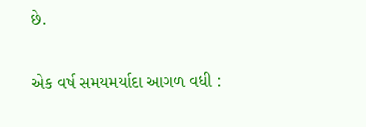છે.

એક વર્ષ સમયમર્યાદા આગળ વધી :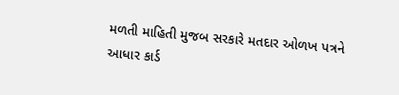મળતી માહિતી મુજબ સરકારે મતદાર ઓળખ પત્રને આધાર કાર્ડ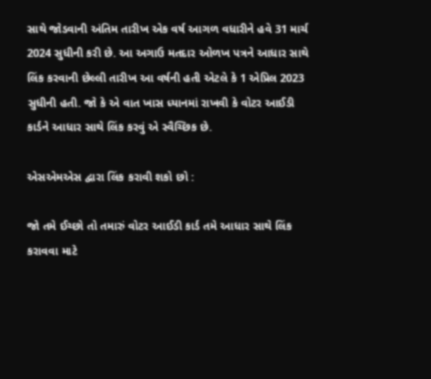સાથે જોડવાની અંતિમ તારીખ એક વર્ષ આગળ વધારીને હવે 31 માર્ચ 2024 સુધીની કરી છે. આ અગાઉ મતદાર ઓળખ પત્રને આધાર સાથે લિંક કરવાની છેલ્લી તારીખ આ વર્ષની હતી એટલે કે 1 એપ્રિલ 2023 સુધીની હતી. જો કે એ વાત ખાસ ધ્યાનમાં રાખવી કે વોટર આઈડી કાર્ડને આધાર સાથે લિંક કરવું એ સ્વૈચ્છિક છે.

એસએમએસ દ્વારા લિંક કરાવી શકો છો :

જો તમે ઈચ્છો તો તમારું વોટર આઈડી કાર્ડ તમે આધાર સાથે લિંક કરાવવા માટે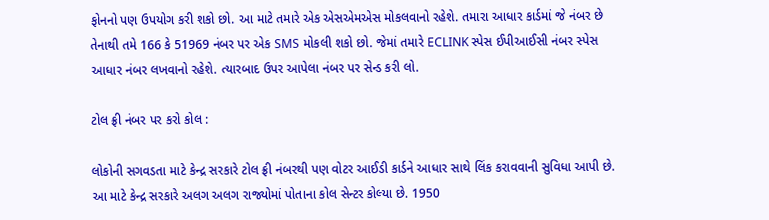ફોનનો પણ ઉપયોગ કરી શકો છો. આ માટે તમારે એક એસએમએસ મોકલવાનો રહેશે. તમારા આધાર કાર્ડમાં જે નંબર છે તેનાથી તમે 166 કે 51969 નંબર પર એક SMS મોકલી શકો છો. જેમાં તમારે ECLINK સ્પેસ ઈપીઆઈસી નંબર સ્પેસ આધાર નંબર લખવાનો રહેશે. ત્યારબાદ ઉપર આપેલા નંબર પર સેન્ડ કરી લો.

ટોલ ફ્રી નંબર પર કરો કોલ :

લોકોની સગવડતા માટે કેન્દ્ર સરકારે ટોલ ફ્રી નંબરથી પણ વોટર આઈડી કાર્ડને આધાર સાથે લિંક કરાવવાની સુવિધા આપી છે. આ માટે કેન્દ્ર સરકારે અલગ અલગ રાજ્યોમાં પોતાના કોલ સેન્ટર કોલ્યા છે. 1950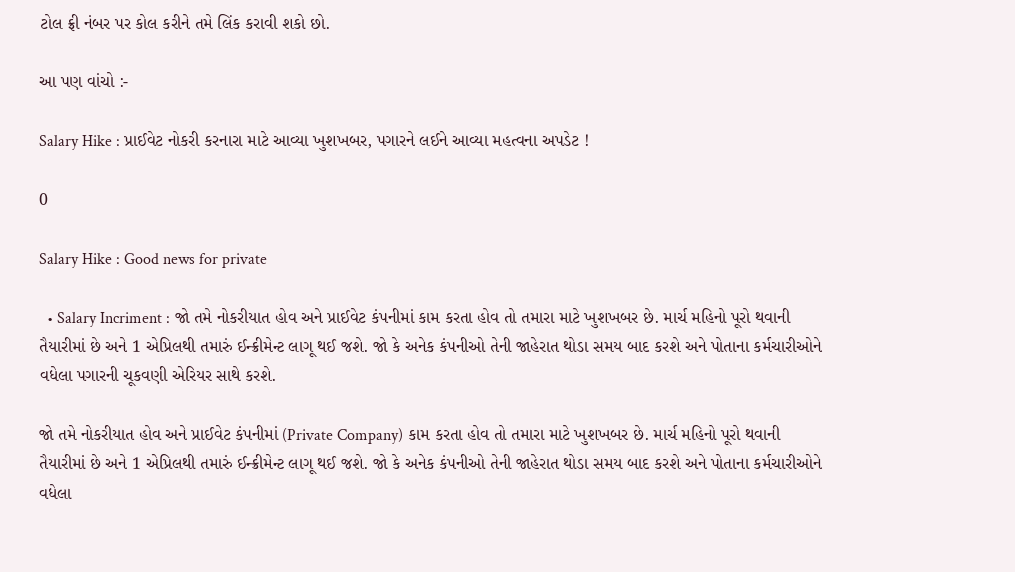ટોલ ફ્રી નંબર પર કોલ કરીને તમે લિંક કરાવી શકો છો.

આ પણ વાંચો :-

Salary Hike : પ્રાઈવેટ નોકરી કરનારા માટે આવ્યા ખુશખબર, પગારને લઈને આવ્યા મહત્વના અપડેટ !

0

Salary Hike : Good news for private

  • Salary Incriment : જો તમે નોકરીયાત હોવ અને પ્રાઈવેટ કંપનીમાં કામ કરતા હોવ તો તમારા માટે ખુશખબર છે. માર્ચ મહિનો પૂરો થવાની તૈયારીમાં છે અને 1 એપ્રિલથી તમારું ઈન્ક્રીમેન્ટ લાગૂ થઈ જશે. જો કે અનેક કંપનીઓ તેની જાહેરાત થોડા સમય બાદ કરશે અને પોતાના કર્મચારીઓને વધેલા પગારની ચૂકવણી એરિયર સાથે કરશે.

જો તમે નોકરીયાત હોવ અને પ્રાઈવેટ કંપનીમાં (Private Company) કામ કરતા હોવ તો તમારા માટે ખુશખબર છે. માર્ચ મહિનો પૂરો થવાની તૈયારીમાં છે અને 1 એપ્રિલથી તમારું ઈન્ક્રીમેન્ટ લાગૂ થઈ જશે. જો કે અનેક કંપનીઓ તેની જાહેરાત થોડા સમય બાદ કરશે અને પોતાના કર્મચારીઓને વધેલા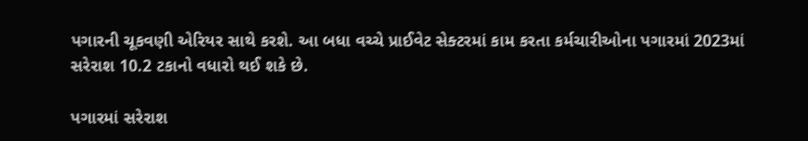પગારની ચૂકવણી એરિયર સાથે કરશે. આ બધા વચ્ચે પ્રાઈવેટ સેક્ટરમાં કામ કરતા કર્મચારીઓના પગારમાં 2023માં સરેરાશ 10.2 ટકાનો વધારો થઈ શકે છે.

પગારમાં સરેરાશ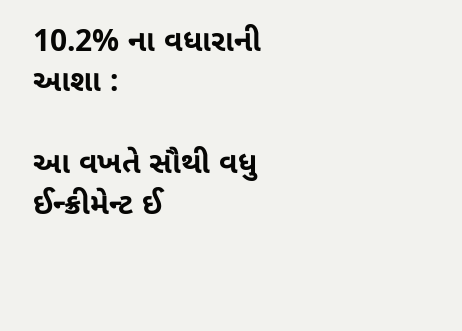10.2% ના વધારાની આશા :

આ વખતે સૌથી વધુ ઈન્ક્રીમેન્ટ ઈ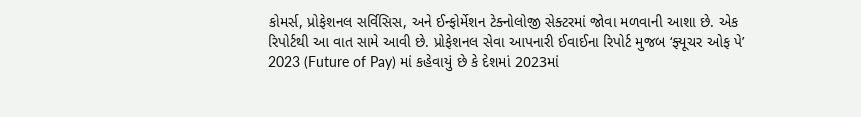કોમર્સ, પ્રોફેશનલ સર્વિસિસ, અને ઈન્ફોર્મેશન ટેક્નોલોજી સેક્ટરમાં જોવા મળવાની આશા છે. એક રિપોર્ટથી આ વાત સામે આવી છે. પ્રોફેશનલ સેવા આપનારી ઈવાઈના રિપોર્ટ મુજબ ‘ફ્યૂચર ઓફ પે’ 2023 (Future of Pay) માં કહેવાયું છે કે દેશમાં 2023માં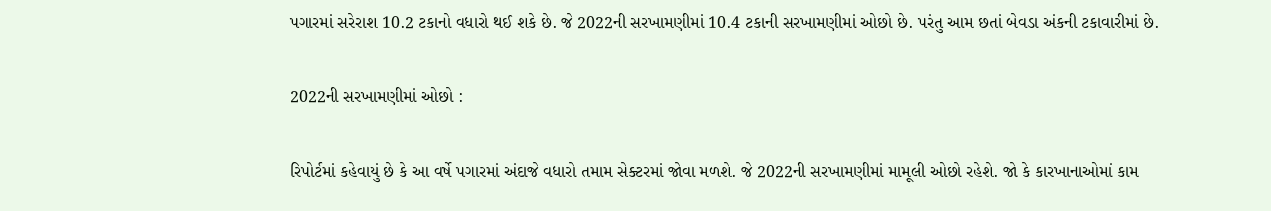પગારમાં સરેરાશ 10.2 ટકાનો વધારો થઈ શકે છે. જે 2022ની સરખામણીમાં 10.4 ટકાની સરખામણીમાં ઓછો છે. પરંતુ આમ છતાં બેવડા અંકની ટકાવારીમાં છે.

2022ની સરખામણીમાં ઓછો :

રિપોર્ટમાં કહેવાયું છે કે આ વર્ષે પગારમાં અંદાજે વધારો તમામ સેક્ટરમાં જોવા મળશે. જે 2022ની સરખામણીમાં મામૂલી ઓછો રહેશે. જો કે કારખાનાઓમાં કામ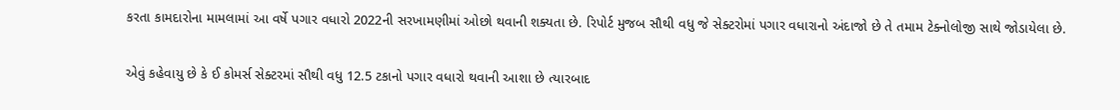કરતા કામદારોના મામલામાં આ વર્ષે પગાર વધારો 2022ની સરખામણીમાં ઓછો થવાની શક્યતા છે. રિપોર્ટ મુજબ સૌથી વધુ જે સેક્ટરોમાં પગાર વધારાનો અંદાજો છે તે તમામ ટેક્નોલોજી સાથે જોડાયેલા છે.

એવું કહેવાયુ છે કે ઈ કોમર્સ સેક્ટરમાં સૌથી વધુ 12.5 ટકાનો પગાર વધારો થવાની આશા છે ત્યારબાદ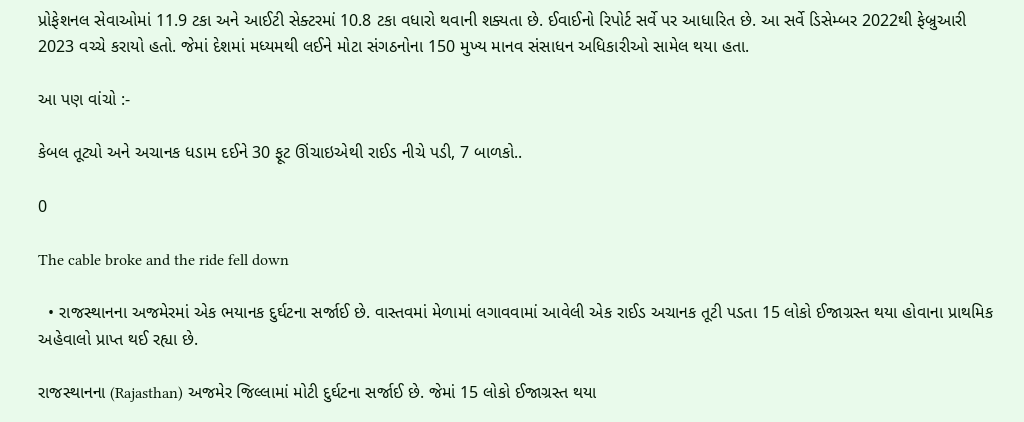પ્રોફેશનલ સેવાઓમાં 11.9 ટકા અને આઈટી સેક્ટરમાં 10.8 ટકા વધારો થવાની શક્યતા છે. ઈવાઈનો રિપોર્ટ સર્વે પર આધારિત છે. આ સર્વે ડિસેમ્બર 2022થી ફેબ્રુઆરી 2023 વચ્ચે કરાયો હતો. જેમાં દેશમાં મધ્યમથી લઈને મોટા સંગઠનોના 150 મુખ્ય માનવ સંસાધન અધિકારીઓ સામેલ થયા હતા.

આ પણ વાંચો :-

કેબલ તૂટ્યો અને અચાનક ધડામ દઈને 30 ફૂટ ઊંચાઇએથી રાઈડ નીચે પડી, 7 બાળકો..

0

The cable broke and the ride fell down

  • રાજસ્થાનના અજમેરમાં એક ભયાનક દુર્ઘટના સર્જાઈ છે. વાસ્તવમાં મેળામાં લગાવવામાં આવેલી એક રાઈડ અચાનક તૂટી પડતા 15 લોકો ઈજાગ્રસ્ત થયા હોવાના પ્રાથમિક અહેવાલો પ્રાપ્ત થઈ રહ્યા છે.

રાજસ્થાનના (Rajasthan) અજમેર જિલ્લામાં મોટી દુર્ઘટના સર્જાઈ છે. જેમાં 15 લોકો ઈજાગ્રસ્ત થયા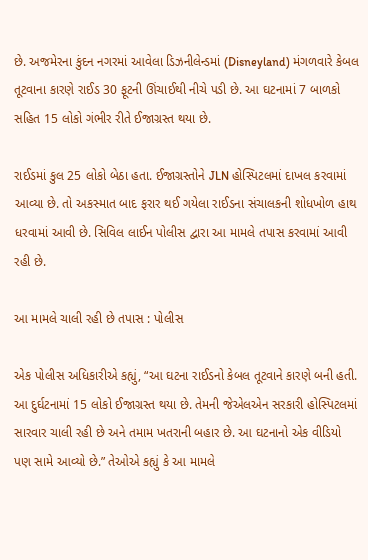છે. અજમેરના કુંદન નગરમાં આવેલા ડિઝનીલેન્ડમાં (Disneyland) મંગળવારે કેબલ તૂટવાના કારણે રાઈડ 30 ફૂટની ઊંચાઈથી નીચે પડી છે. આ ઘટનામાં 7 બાળકો સહિત 15 લોકો ગંભીર રીતે ઈજાગ્રસ્ત થયા છે.

રાઈડમાં કુલ 25 લોકો બેઠા હતા. ઈજાગ્રસ્તોને JLN હોસ્પિટલમાં દાખલ કરવામાં આવ્યા છે. તો અકસ્માત બાદ ફરાર થઈ ગયેલા રાઈડના સંચાલકની શોધખોળ હાથ ધરવામાં આવી છે. સિવિલ લાઈન પોલીસ દ્વારા આ મામલે તપાસ કરવામાં આવી રહી છે.

આ મામલે ચાલી રહી છે તપાસ : પોલીસ

એક પોલીસ અધિકારીએ કહ્યું, “આ ઘટના રાઈડનો કેબલ તૂટવાને કારણે બની હતી. આ દુર્ઘટનામાં 15 લોકો ઈજાગ્રસ્ત થયા છે. તેમની જેએલએન સરકારી હોસ્પિટલમાં સારવાર ચાલી રહી છે અને તમામ ખતરાની બહાર છે. આ ઘટનાનો એક વીડિયો પણ સામે આવ્યો છે.” તેઓએ કહ્યું કે આ મામલે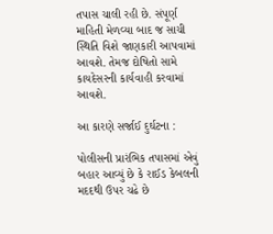તપાસ ચાલી રહી છે. સંપૂર્ણ માહિતી મેળવ્યા બાદ જ સાચી સ્થિતિ વિશે જાણકારી આપવામાં આવશે. તેમજ દોષિતો સામે કાયદેસરની કાર્યવાહી કરવામાં આવશે.

આ કારણે સર્જાઈ દુર્ઘટના :

પોલીસની પ્રારંભિક તપાસમાં એવું બહાર આવ્યું છે કે રાઈડ કેબલની મદદથી ઉપર ચઢે છે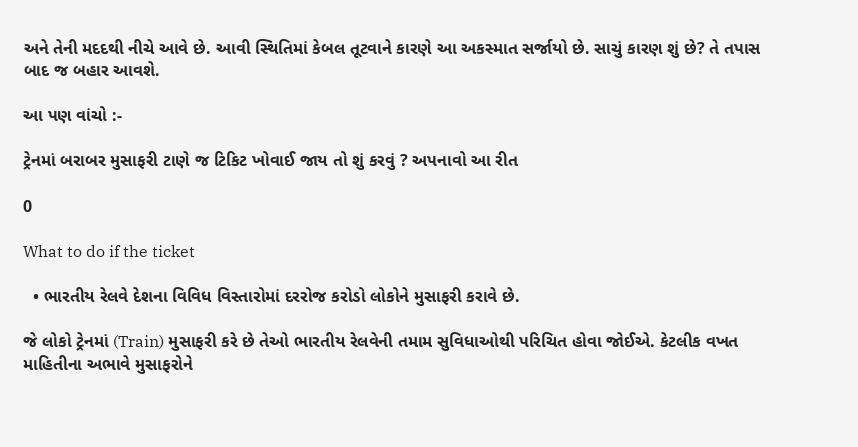અને તેની મદદથી નીચે આવે છે. આવી સ્થિતિમાં કેબલ તૂટવાને કારણે આ અકસ્માત સર્જાયો છે. સાચું કારણ શું છે? તે તપાસ બાદ જ બહાર આવશે.

આ પણ વાંચો :-

ટ્રેનમાં બરાબર મુસાફરી ટાણે જ ટિકિટ ખોવાઈ જાય તો શું કરવું ? અપનાવો આ રીત

0

What to do if the ticket

  • ભારતીય રેલવે દેશના વિવિધ વિસ્તારોમાં દરરોજ કરોડો લોકોને મુસાફરી કરાવે છે.

જે લોકો ટ્રેનમાં (Train) મુસાફરી કરે છે તેઓ ભારતીય રેલવેની તમામ સુવિધાઓથી પરિચિત હોવા જોઈએ. કેટલીક વખત માહિતીના અભાવે મુસાફરોને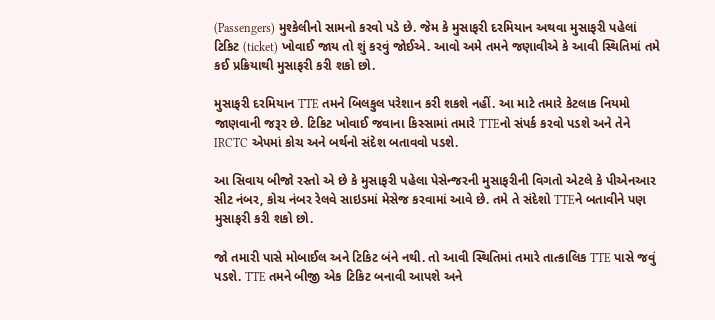(Passengers) મુશ્કેલીનો સામનો કરવો પડે છે. જેમ કે મુસાફરી દરમિયાન અથવા મુસાફરી પહેલાં ટિકિટ (ticket) ખોવાઈ જાય તો શું કરવું જોઈએ. આવો અમે તમને જણાવીએ કે આવી સ્થિતિમાં તમે કઈ પ્રક્રિયાથી મુસાફરી કરી શકો છો.

મુસાફરી દરમિયાન TTE તમને બિલકુલ પરેશાન કરી શકશે નહીં. આ માટે તમારે કેટલાક નિયમો જાણવાની જરૂર છે. ટિકિટ ખોવાઈ જવાના કિસ્સામાં તમારે TTEનો સંપર્ક કરવો પડશે અને તેને IRCTC એપમાં કોચ અને બર્થનો સંદેશ બતાવવો પડશે.

આ સિવાય બીજો રસ્તો એ છે કે મુસાફરી પહેલા પેસેન્જરની મુસાફરીની વિગતો એટલે કે પીએનઆર સીટ નંબર, કોચ નંબર રેલવે સાઇડમાં મેસેજ કરવામાં આવે છે. તમે તે સંદેશો TTEને બતાવીને પણ મુસાફરી કરી શકો છો.

જો તમારી પાસે મોબાઈલ અને ટિકિટ બંને નથી. તો આવી સ્થિતિમાં તમારે તાત્કાલિક TTE પાસે જવું પડશે. TTE તમને બીજી એક ટિકિટ બનાવી આપશે અને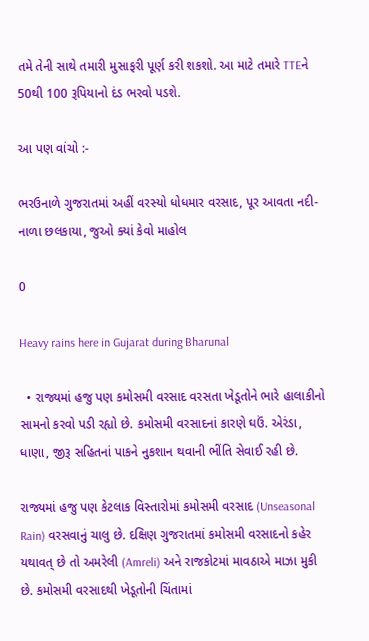તમે તેની સાથે તમારી મુસાફરી પૂર્ણ કરી શકશો. આ માટે તમારે TTEને 50થી 100 રૂપિયાનો દંડ ભરવો પડશે.

આ પણ વાંચો :-

ભરઉનાળે ગુજરાતમાં અહીં વરસ્યો ધોધમાર વરસાદ, પૂર આવતા નદી-નાળા છલકાયા, જુઓ ક્યાં કેવો માહોલ

0

Heavy rains here in Gujarat during Bharunal

  • રાજ્યમાં હજુ પણ કમોસમી વરસાદ વરસતા ખેડૂતોને ભારે હાલાકીનો સામનો કરવો પડી રહ્યો છે. કમોસમી વરસાદનાં કારણે ઘઉં. એરંડા, ધાણા, જીરૂ સહિતનાં પાકને નુકશાન થવાની ભીંતિ સેવાઈ રહી છે.

રાજ્યમાં હજુ પણ કેટલાક વિસ્તારોમાં કમોસમી વરસાદ (Unseasonal Rain) વરસવાનું ચાલુ છે. દક્ષિણ ગુજરાતમાં કમોસમી વરસાદનો કહેર યથાવત્ છે તો અમરેલી (Amreli) અને રાજકોટમાં માવઠાએ માઝા મુકી છે. કમોસમી વરસાદથી ખેડૂતોની ચિંતામાં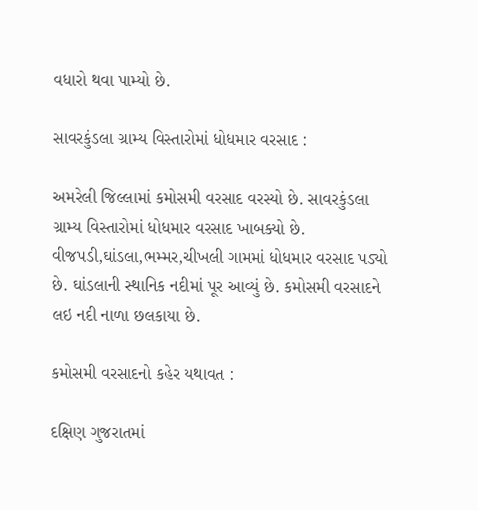વધારો થવા પામ્યો છે.

સાવરકુંડલા ગ્રામ્ય વિસ્તારોમાં ધોધમાર વરસાદ :

અમરેલી જિલ્લામાં કમોસમી વરસાદ વરસ્યો છે. સાવરકુંડલા ગ્રામ્ય વિસ્તારોમાં ધોધમાર વરસાદ ખાબક્યો છે. વીજપડી,ઘાંડલા,ભમ્મર,ચીખલી ગામમાં ધોધમાર વરસાદ પડ્યો છે. ઘાંડલાની સ્થાનિક નદીમાં પૂર આવ્યું છે. કમોસમી વરસાદને લઇ નદી નાળા છલકાયા છે.

કમોસમી વરસાદનો કહેર યથાવત :

દક્ષિણ ગુજરાતમાં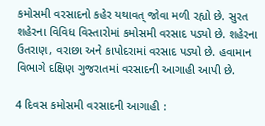કમોસમી વરસાદનો કહેર યથાવત્ જોવા મળી રહ્યો છે. સુરત શહેરના વિવિધ વિસ્તારોમાં કમોસમી વરસાદ પડ્યો છે. શહેરના ઉતરાણ, વરાછા અને કાપોદરામાં વરસાદ પડ્યો છે. હવામાન વિભાગે દક્ષિણ ગુજરાતમાં વરસાદની આગાહી આપી છે.

4 દિવસ કમોસમી વરસાદની આગાહી :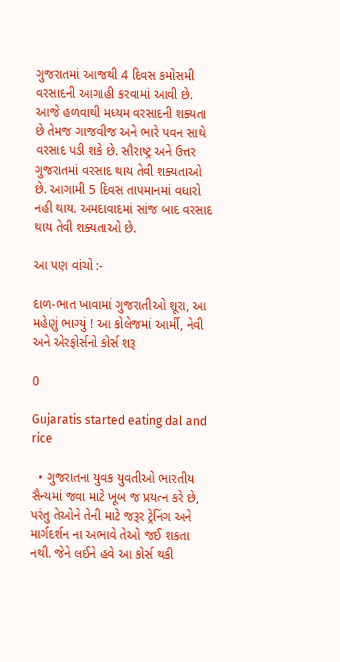ગુજરાતમાં આજથી 4 દિવસ કમોસમી વરસાદની આગાહી કરવામાં આવી છે. આજે હળવાથી મધ્યમ વરસાદની શક્યતા છે તેમજ ગાજવીજ અને ભારે પવન સાથે વરસાદ પડી શકે છે. સૌરાષ્ટ્ર અને ઉત્તર ગુજરાતમાં વરસાદ થાય તેવી શક્યતાઓ છે. આગામી 5 દિવસ તાપમાનમાં વધારો નહી થાય. અમદાવાદમાં સાંજ બાદ વરસાદ થાય તેવી શક્યતાઓ છે.

આ પણ વાંચો :-

દાળ-ભાત ખાવામાં ગુજરાતીઓ શૂરા, આ મહેણું ભાગ્યું ! આ કોલેજમાં આર્મી, નેવી અને એરફોર્સનો કોર્સ શરૂ

0

Gujaratis started eating dal and rice

  • ગુજરાતના યુવક યુવતીઓ ભારતીય સૈન્યમાં જવા માટે ખૂબ જ પ્રયત્ન કરે છે, પરંતુ તેઓને તેની માટે જરૂર ટ્રેનિંગ અને માર્ગદર્શન ના અભાવે તેઓ જઈ શકતા નથી. જેને લઈને હવે આ કોર્સ થકી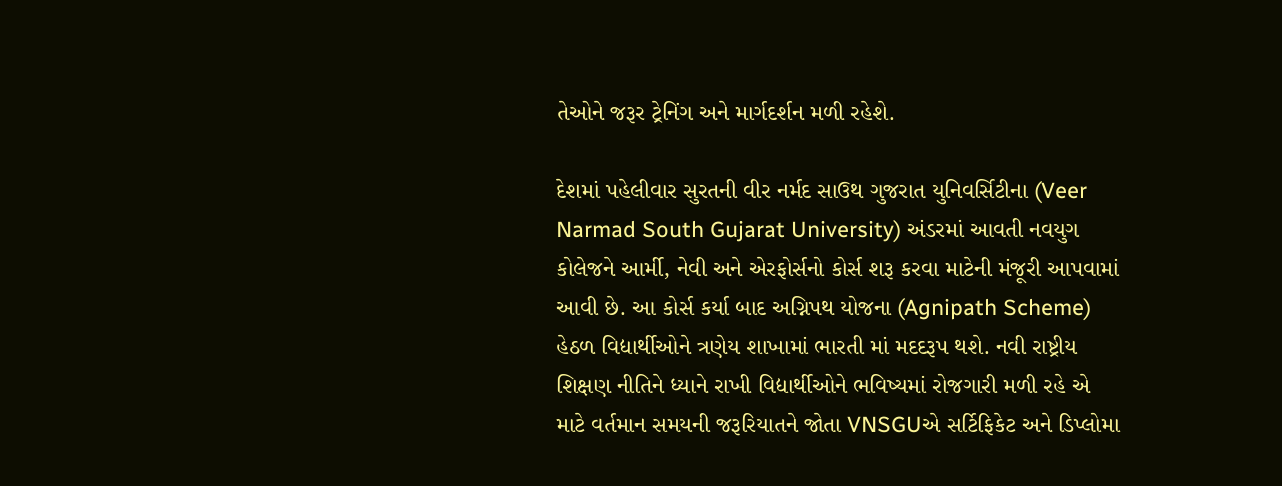તેઓને જરૂર ટ્રેનિંગ અને માર્ગદર્શન મળી રહેશે.

દેશમાં પહેલીવાર સુરતની વીર નર્મદ સાઉથ ગુજરાત યુનિવર્સિટીના (Veer Narmad South Gujarat University) અંડરમાં આવતી નવયુગ કોલેજને આર્મી, નેવી અને એરફોર્સનો કોર્સ શરૂ કરવા માટેની મંજૂરી આપવામાં આવી છે. આ કોર્સ કર્યા બાદ અગ્નિપથ યોજના (Agnipath Scheme) હેઠળ વિદ્યાર્થીઓને ત્રણેય શાખામાં ભારતી માં મદદરૂપ થશે. નવી રાષ્ટ્રીય શિક્ષણ નીતિને ધ્યાને રાખી વિદ્યાર્થીઓને ભવિષ્યમાં રોજગારી મળી રહે એ માટે વર્તમાન સમયની જરૂરિયાતને જોતા VNSGUએ સર્ટિફિકેટ અને ડિપ્લોમા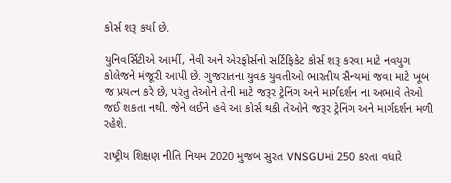કોર્સ શરૂ કર્યા છે.

યુનિવર્સિટીએ આર્મી, નેવી અને એરફોર્સનો સર્ટિફિકેટ કોર્સ શરૂ કરવા માટે નવયુગ કોલેજને મંજૂરી આપી છે. ગુજરાતના યુવક યુવતીઓ ભારતીય સૈન્યમાં જવા માટે ખૂબ જ પ્રયત્ન કરે છે, પરંતુ તેઓને તેની માટે જરૂર ટ્રેનિંગ અને માર્ગદર્શન ના અભાવે તેઓ જઈ શકતા નથી. જેને લઈને હવે આ કોર્સ થકી તેઓને જરૂર ટ્રેનિંગ અને માર્ગદર્શન મળી રહેશે.

રાષ્ટ્રીય શિક્ષણ નીતિ નિયમ 2020 મુજબ સુરત VNSGUમાં 250 કરતા વધારે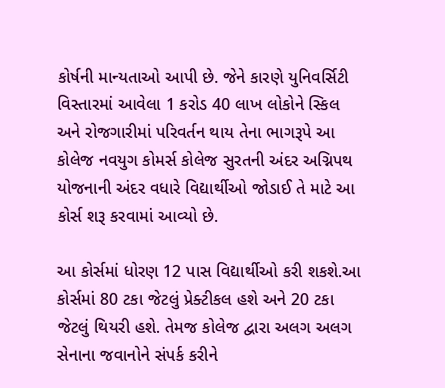કોર્ષની માન્યતાઓ આપી છે. જેને કારણે યુનિવર્સિટી વિસ્તારમાં આવેલા 1 કરોડ 40 લાખ લોકોને સ્કિલ અને રોજગારીમાં પરિવર્તન થાય તેના ભાગરૂપે આ કોલેજ નવયુગ કોમર્સ કોલેજ સુરતની અંદર અગ્નિપથ યોજનાની અંદર વધારે વિદ્યાર્થીઓ જોડાઈ તે માટે આ કોર્સ શરૂ કરવામાં આવ્યો છે.

આ કોર્સમાં ધોરણ 12 પાસ વિદ્યાર્થીઓ કરી શકશે.આ કોર્સમાં 80 ટકા જેટલું પ્રેક્ટીકલ હશે અને 20 ટકા જેટલું થિયરી હશે. તેમજ કોલેજ દ્વારા અલગ અલગ સેનાના જવાનોને સંપર્ક કરીને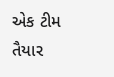એક ટીમ તૈયાર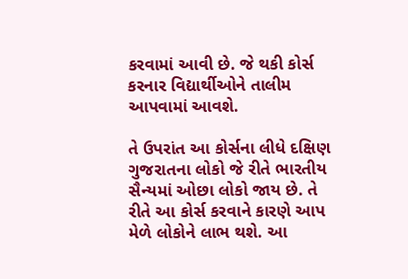કરવામાં આવી છે. જે થકી કોર્સ કરનાર વિદ્યાર્થીઓને તાલીમ આપવામાં આવશે.

તે ઉપરાંત આ કોર્સના લીધે દક્ષિણ ગુજરાતના લોકો જે રીતે ભારતીય સૈન્યમાં ઓછા લોકો જાય છે. તે રીતે આ કોર્સ કરવાને કારણે આપ મેળે લોકોને લાભ થશે. આ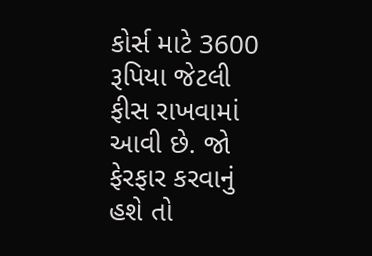કોર્સ માટે 3600 રૂપિયા જેટલી ફીસ રાખવામાં આવી છે. જો ફેરફાર કરવાનું હશે તો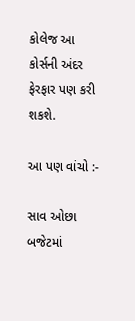કોલેજ આ કોર્સની અંદર ફેરફાર પણ કરી શકશે.

આ પણ વાંચો :-

સાવ ઓછા બજેટમાં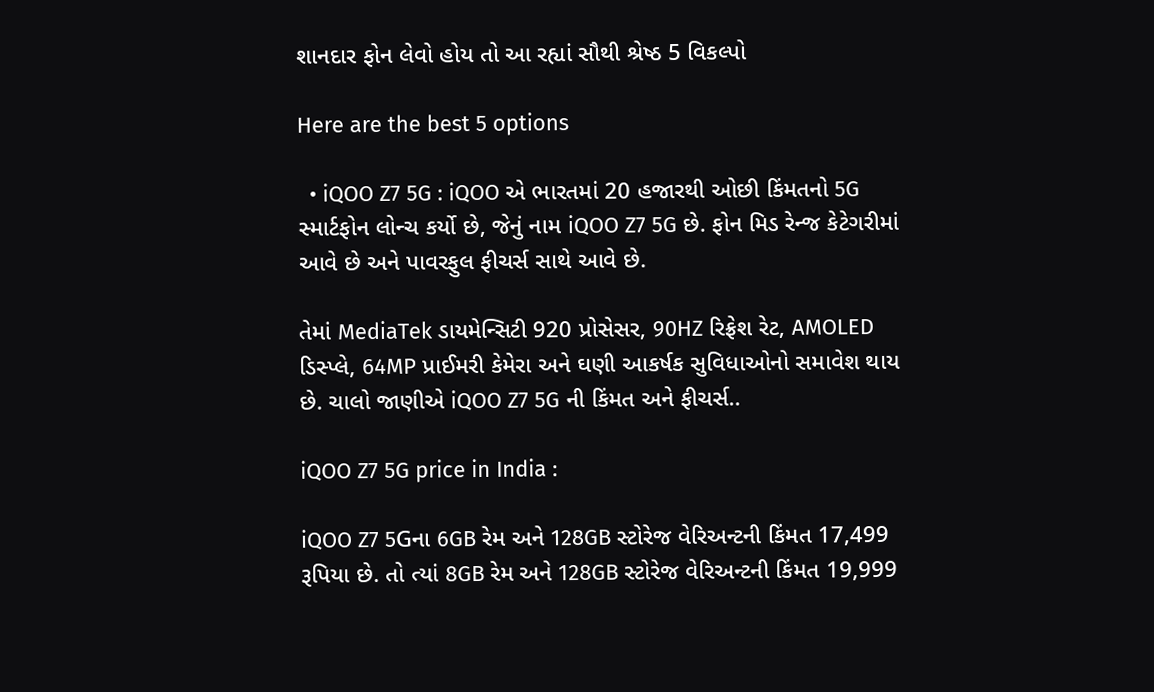શાનદાર ફોન લેવો હોય તો આ રહ્યાં સૌથી શ્રેષ્ઠ 5 વિકલ્પો

Here are the best 5 options

  • iQOO Z7 5G : iQOO એ ભારતમાં 20 હજારથી ઓછી કિંમતનો 5G સ્માર્ટફોન લોન્ચ કર્યો છે, જેનું નામ iQOO Z7 5G છે. ફોન મિડ રેન્જ કેટેગરીમાં આવે છે અને પાવરફુલ ફીચર્સ સાથે આવે છે.

તેમાં MediaTek ડાયમેન્સિટી 920 પ્રોસેસર, 90HZ રિફ્રેશ રેટ, AMOLED ડિસ્પ્લે, 64MP પ્રાઈમરી કેમેરા અને ઘણી આકર્ષક સુવિધાઓનો સમાવેશ થાય છે. ચાલો જાણીએ iQOO Z7 5G ની કિંમત અને ફીચર્સ..

iQOO Z7 5G price in India :

iQOO Z7 5Gના 6GB રેમ અને 128GB સ્ટોરેજ વેરિઅન્ટની કિંમત 17,499 રૂપિયા છે. તો ત્યાં 8GB રેમ અને 128GB સ્ટોરેજ વેરિઅન્ટની કિંમત 19,999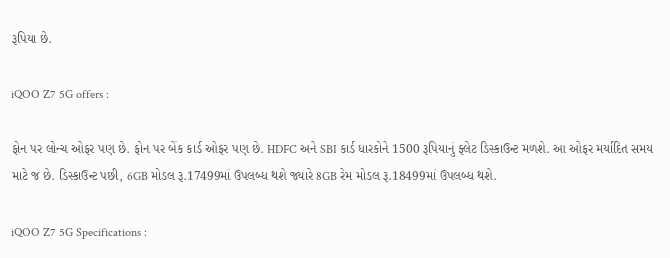રૂપિયા છે.

iQOO Z7 5G offers :

ફોન પર લોન્ચ ઓફર પણ છે. ફોન પર બેંક કાર્ડ ઓફર પણ છે. HDFC અને SBI કાર્ડ ધારકોને 1500 રૂપિયાનું ફ્લેટ ડિસ્કાઉન્ટ મળશે. આ ઓફર મર્યાદિત સમય માટે જ છે. ડિસ્કાઉન્ટ પછી, 6GB મોડલ રૂ.17499માં ઉપલબ્ધ થશે જ્યારે 8GB રેમ મોડલ રૂ.18499માં ઉપલબ્ધ થશે.

iQOO Z7 5G Specifications :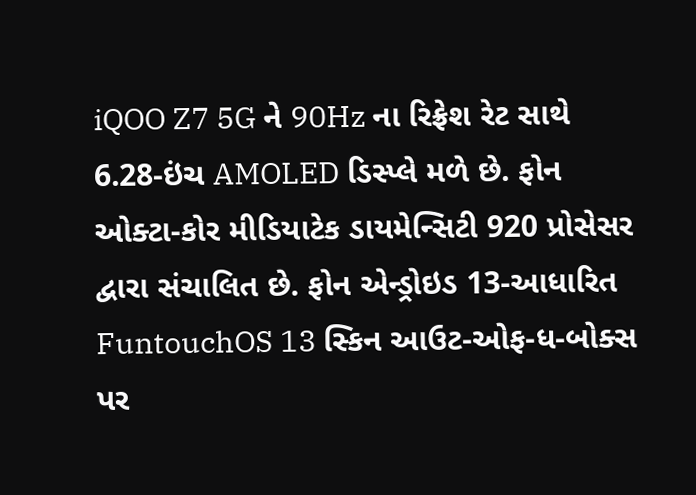iQOO Z7 5G ને 90Hz ના રિફ્રેશ રેટ સાથે 6.28-ઇંચ AMOLED ડિસ્પ્લે મળે છે. ફોન ઓક્ટા-કોર મીડિયાટેક ડાયમેન્સિટી 920 પ્રોસેસર દ્વારા સંચાલિત છે. ફોન એન્ડ્રોઇડ 13-આધારિત FuntouchOS 13 સ્કિન આઉટ-ઓફ-ધ-બોક્સ પર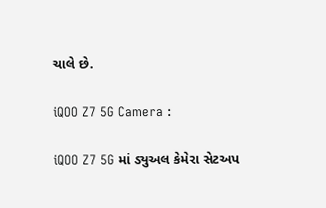ચાલે છે.

iQOO Z7 5G Camera :

iQOO Z7 5G માં ડ્યુઅલ કેમેરા સેટઅપ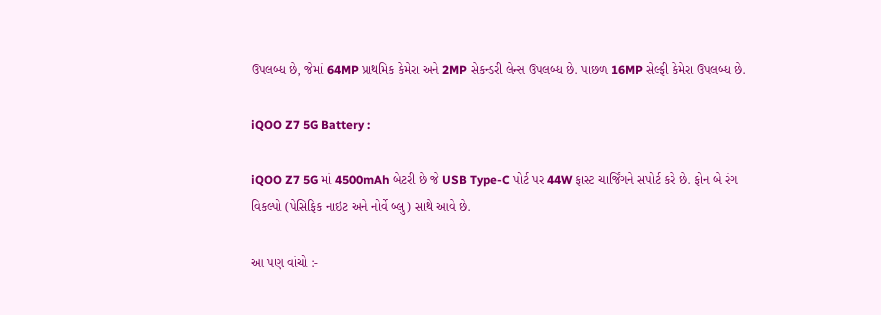ઉપલબ્ધ છે, જેમાં 64MP પ્રાથમિક કેમેરા અને 2MP સેકન્ડરી લેન્સ ઉપલબ્ધ છે. પાછળ 16MP સેલ્ફી કેમેરા ઉપલબ્ધ છે.

iQOO Z7 5G Battery :

iQOO Z7 5G માં 4500mAh બેટરી છે જે USB Type-C પોર્ટ પર 44W ફાસ્ટ ચાર્જિંગને સપોર્ટ કરે છે. ફોન બે રંગ વિકલ્પો (પેસિફિક નાઇટ અને નોર્વે બ્લુ) સાથે આવે છે.

આ પણ વાંચો :-